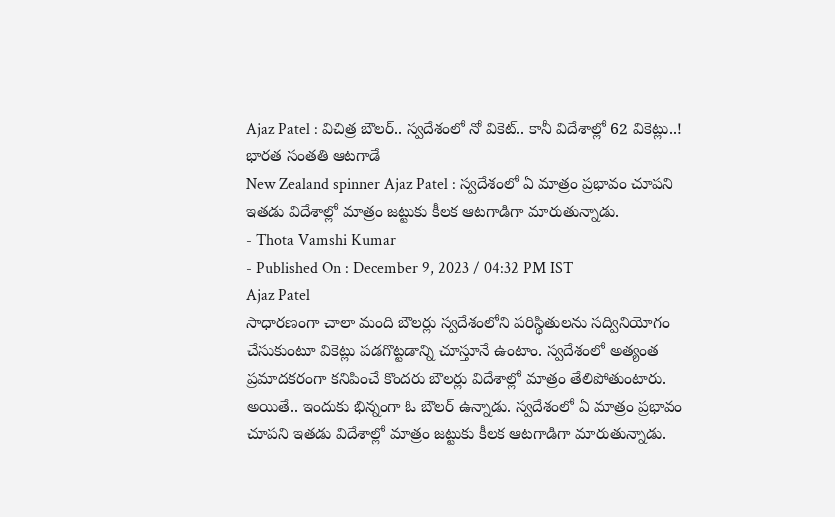Ajaz Patel : విచిత్ర బౌలర్.. స్వదేశంలో నో వికెట్.. కానీ విదేశాల్లో 62 వికెట్లు..! భారత సంతతి ఆటగాడే
New Zealand spinner Ajaz Patel : స్వదేశంలో ఏ మాత్రం ప్రభావం చూపని ఇతడు విదేశాల్లో మాత్రం జట్టుకు కీలక ఆటగాడిగా మారుతున్నాడు.
- Thota Vamshi Kumar
- Published On : December 9, 2023 / 04:32 PM IST
Ajaz Patel
సాధారణంగా చాలా మంది బౌలర్లు స్వదేశంలోని పరిస్థితులను సద్వినియోగం చేసుకుంటూ వికెట్లు పడగొట్టడాన్ని చూస్తూనే ఉంటాం. స్వదేశంలో అత్యంత ప్రమాదకరంగా కనిపించే కొందరు బౌలర్లు విదేశాల్లో మాత్రం తేలిపోతుంటారు. అయితే.. ఇందుకు భిన్నంగా ఓ బౌలర్ ఉన్నాడు. స్వదేశంలో ఏ మాత్రం ప్రభావం చూపని ఇతడు విదేశాల్లో మాత్రం జట్టుకు కీలక ఆటగాడిగా మారుతున్నాడు.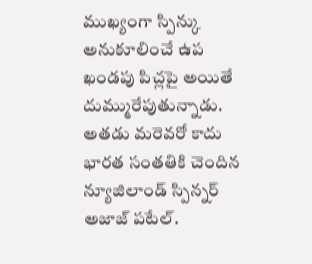ముఖ్యంగా స్పిన్కు అనుకూలించే ఉప ఖండపు పిచ్లపై అయితే దుమ్మురేపుతున్నాడు. అతడు మరెవరో కాదు భారత సంతతికి చెందిన న్యూజిలాండ్ స్పిన్నర్ అజాజ్ పటేల్.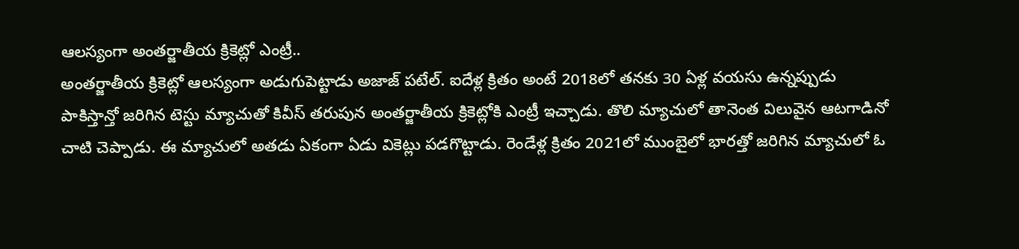ఆలస్యంగా అంతర్జాతీయ క్రికెట్లో ఎంట్రీ..
అంతర్జాతీయ క్రికెట్లో ఆలస్యంగా అడుగుపెట్టాడు అజాజ్ పటేల్. ఐదేళ్ల క్రితం అంటే 2018లో తనకు 30 ఏళ్ల వయసు ఉన్నప్పుడు పాకిస్తాన్తో జరిగిన టెస్టు మ్యాచుతో కివీస్ తరుపున అంతర్జాతీయ క్రికెట్లోకి ఎంట్రీ ఇచ్చాడు. తొలి మ్యాచులో తానెంత విలువైన ఆటగాడినో చాటి చెప్పాడు. ఈ మ్యాచులో అతడు ఏకంగా ఏడు వికెట్లు పడగొట్టాడు. రెండేళ్ల క్రితం 2021లో ముంబైలో భారత్తో జరిగిన మ్యాచులో ఓ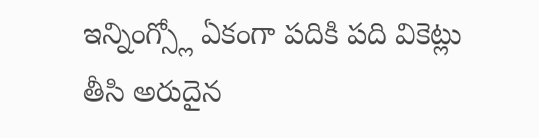ఇన్నింగ్స్లో ఏకంగా పదికి పది వికెట్లు తీసి అరుదైన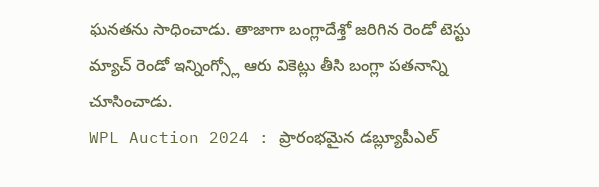ఘనతను సాధించాడు. తాజాగా బంగ్లాదేశ్తో జరిగిన రెండో టెస్టు మ్యాచ్ రెండో ఇన్నింగ్స్లో ఆరు వికెట్లు తీసి బంగ్లా పతనాన్ని చూసించాడు.
WPL Auction 2024 : ప్రారంభమైన డబ్ల్యూపీఎల్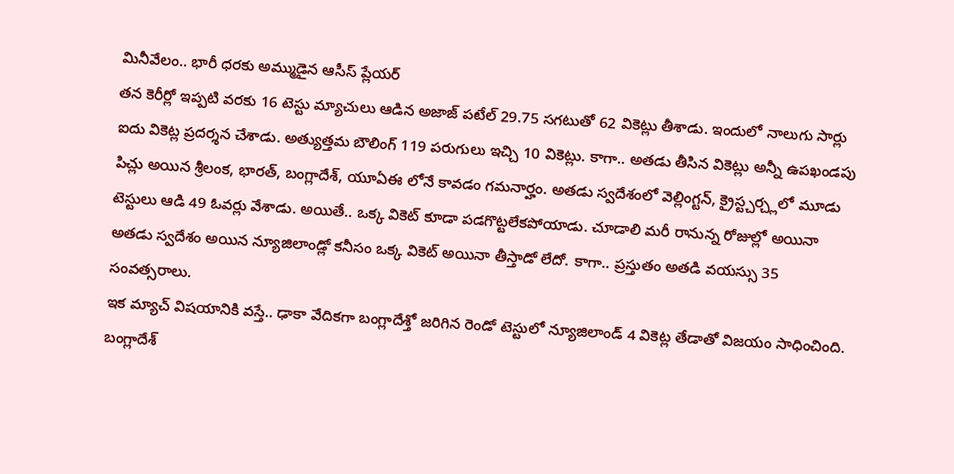మినీవేలం.. భారీ ధరకు అమ్ముడైన ఆసీస్ ప్లేయర్
తన కెరీర్లో ఇప్పటి వరకు 16 టెస్టు మ్యాచులు ఆడిన అజాజ్ పటేల్ 29.75 సగటుతో 62 వికెట్లు తీశాడు. ఇందులో నాలుగు సార్లు ఐదు వికెట్ల ప్రదర్శన చేశాడు. అత్యుత్తమ బౌలింగ్ 119 పరుగులు ఇచ్చి 10 వికెట్లు. కాగా.. అతడు తీసిన వికెట్లు అన్నీ ఉపఖండపు పిచ్లు అయిన శ్రీలంక, భారత్, బంగ్లాదేశ్, యూఏఈ లోనే కావడం గమనార్హం. అతడు స్వదేశంలో వెల్లింగ్టన్, క్రైస్ట్చర్చ్లలో మూడు టెస్టులు ఆడి 49 ఓవర్లు వేశాడు. అయితే.. ఒక్క వికెట్ కూడా పడగొట్టలేకపోయాడు. చూడాలి మరీ రానున్న రోజుల్లో అయినా అతడు స్వదేశం అయిన న్యూజిలాండ్లో కనీసం ఒక్క వికెట్ అయినా తీస్తాడో లేదో. కాగా.. ప్రస్తుతం అతడి వయస్సు 35 సంవత్సరాలు.
ఇక మ్యాచ్ విషయానికి వస్తే.. ఢాకా వేదికగా బంగ్లాదేశ్తో జరిగిన రెండో టెస్టులో న్యూజిలాండ్ 4 వికెట్ల తేడాతో విజయం సాధించింది. బంగ్లాదేశ్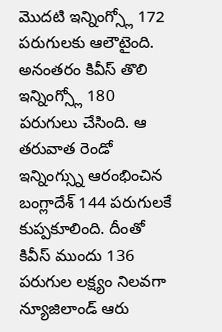మొదటి ఇన్నింగ్స్లో 172 పరుగులకు ఆలౌటైంది. అనంతరం కివీస్ తొలి ఇన్నింగ్స్లో 180 పరుగులు చేసింది. ఆ తరువాత రెండో ఇన్నింగ్స్ను ఆరంభించిన బంగ్లాదేశ్ 144 పరుగులకే కుప్పకూలింది. దీంతో కివీస్ ముందు 136 పరుగుల లక్ష్యం నిలవగా న్యూజిలాండ్ ఆరు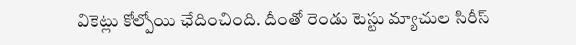వికెట్లు కోల్పోయి ఛేదించింది. దీంతో రెండు టెస్టు మ్యాచుల సిరీస్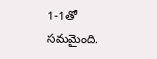1-1తో సమమైంది.